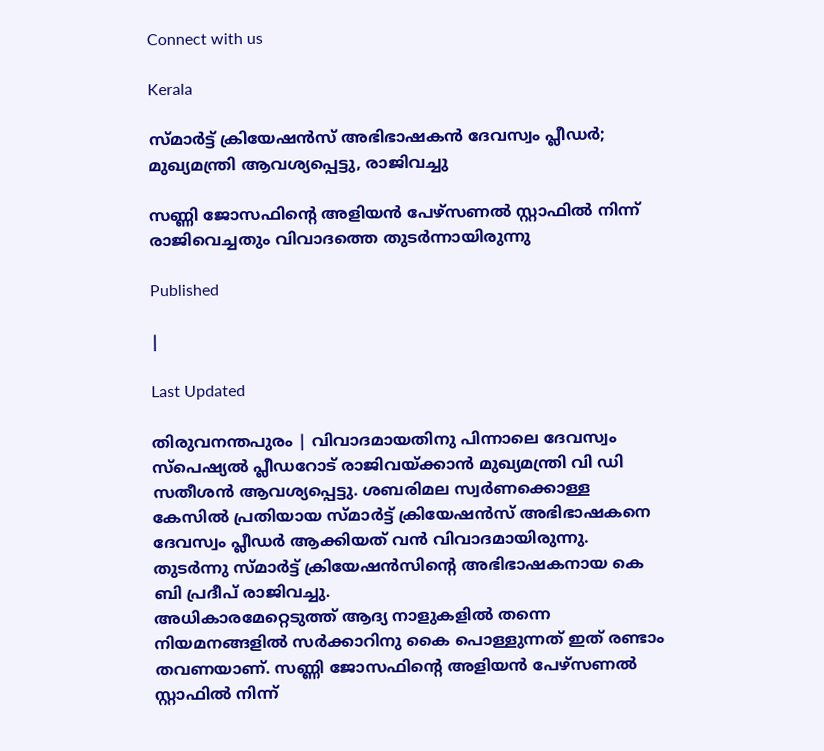Connect with us

Kerala

സ്മാര്‍ട്ട് ക്രിയേഷന്‍സ് അഭിഭാഷകന്‍ ദേവസ്വം പ്ലീഡര്‍; മുഖ്യമന്ത്രി ആവശ്യപ്പെട്ടു, രാജിവച്ചു

സണ്ണി ജോസഫിന്റെ അളിയന്‍ പേഴ്‌സണല്‍ സ്റ്റാഫില്‍ നിന്ന് രാജിവെച്ചതും വിവാദത്തെ തുടര്‍ന്നായിരുന്നു

Published

|

Last Updated

തിരുവനന്തപുരം | വിവാദമായതിനു പിന്നാലെ ദേവസ്വം സ്‌പെഷ്യല്‍ പ്ലീഡറോട് രാജിവയ്ക്കാന്‍ മുഖ്യമന്ത്രി വി ഡി സതീശന്‍ ആവശ്യപ്പെട്ടു. ശബരിമല സ്വര്‍ണക്കൊള്ള കേസില്‍ പ്രതിയായ സ്മാര്‍ട്ട് ക്രിയേഷന്‍സ് അഭിഭാഷകനെ ദേവസ്വം പ്ലീഡര്‍ ആക്കിയത് വന്‍ വിവാദമായിരുന്നു. തുടര്‍ന്നു സ്മാര്‍ട്ട് ക്രിയേഷന്‍സിന്റെ അഭിഭാഷകനായ കെ ബി പ്രദീപ് രാജിവച്ചു.
അധികാരമേറ്റെടുത്ത് ആദ്യ നാളുകളില്‍ തന്നെ നിയമനങ്ങളില്‍ സര്‍ക്കാറിനു കൈ പൊള്ളുന്നത് ഇത് രണ്ടാം തവണയാണ്. സണ്ണി ജോസഫിന്റെ അളിയന്‍ പേഴ്‌സണല്‍ സ്റ്റാഫില്‍ നിന്ന്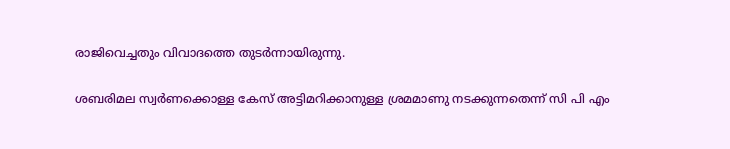രാജിവെച്ചതും വിവാദത്തെ തുടര്‍ന്നായിരുന്നു.

ശബരിമല സ്വര്‍ണക്കൊള്ള കേസ് അട്ടിമറിക്കാനുള്ള ശ്രമമാണു നടക്കുന്നതെന്ന് സി പി എം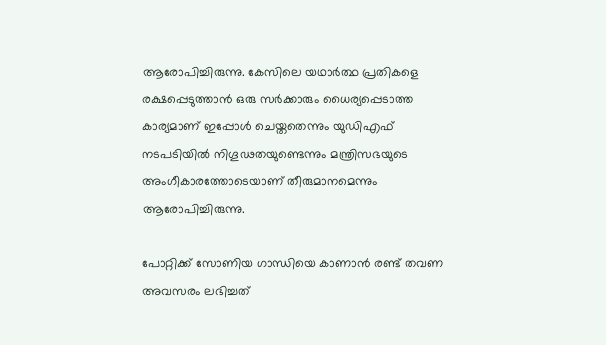ആരോപിച്ചിരുന്നു. കേസിലെ യഥാര്‍ത്ഥ പ്രതികളെ രക്ഷപ്പെടുത്താന്‍ ഒരു സര്‍ക്കാരും ധൈര്യപ്പെടാത്ത കാര്യമാണ് ഇപ്പോള്‍ ചെയ്തതെന്നും യുഡിഎഫ് നടപടിയില്‍ നിഗൂഢതയുണ്ടെന്നും മന്ത്രിസഭയുടെ അംഗീകാരത്തോടെയാണ് തീരുമാനമെന്നും ആരോപിച്ചിരുന്നു.

പോറ്റിക്ക് സോണിയ ഗാന്ധിയെ കാണാന്‍ രണ്ട് തവണ അവസരം ലഭിച്ചത്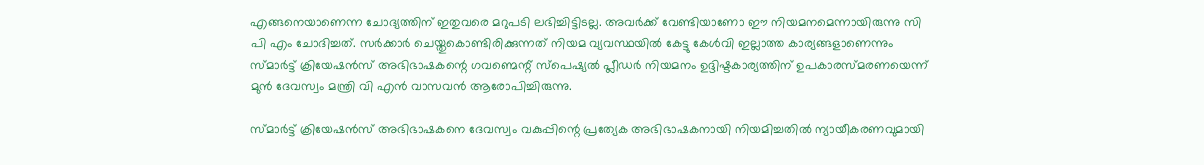എങ്ങനെയാണെന്ന ചോദ്യത്തിന് ഇതുവരെ മറുപടി ലഭിച്ചിട്ടിടല്ല. അവര്‍ക്ക് വേണ്ടിയാണോ ഈ നിയമനമെന്നായിരുന്നു സി പി എം ചോദിച്ചത്. സര്‍ക്കാര്‍ ചെയ്തുകൊണ്ടിരിക്കുന്നത് നിയമ വ്യവസ്ഥയില്‍ കേട്ടു കേള്‍വി ഇല്ലാത്ത കാര്യങ്ങളാണെന്നും സ്മാര്‍ട്ട് ക്രിയേഷന്‍സ് അഭിഭാഷകന്റെ ഗവണ്മെന്റ് സ്‌പെഷ്യല്‍ പ്ലീഡര്‍ നിയമനം ഉദ്ദിഷ്ടകാര്യത്തിന് ഉപകാരസ്മരണയെന്ന് മുന്‍ ദേവസ്വം മന്ത്രി വി എന്‍ വാസവന്‍ ആരോപിച്ചിരുന്നു.

സ്മാര്‍ട്ട് ക്രിയേഷന്‍സ് അഭിഭാഷകനെ ദേവസ്വം വകുപ്പിന്റെ പ്രത്യേക അഭിഭാഷകനായി നിയമിച്ചതില്‍ ന്യായീകരണവുമായി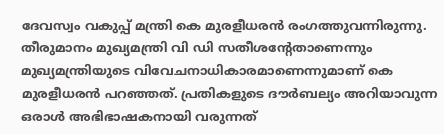ദേവസ്വം വകുപ്പ് മന്ത്രി കെ മുരളീധരന്‍ രംഗത്തുവന്നിരുന്നു. തീരുമാനം മുഖ്യമന്ത്രി വി ഡി സതീശന്റേതാണെന്നും മുഖ്യമന്ത്രിയുടെ വിവേചനാധികാരമാണെന്നുമാണ് കെ മുരളീധരന്‍ പറഞ്ഞത്. പ്രതികളുടെ ദൗര്‍ബല്യം അറിയാവുന്ന ഒരാള്‍ അഭിഭാഷകനായി വരുന്നത്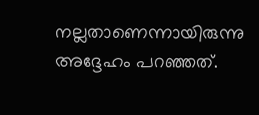നല്ലതാണെന്നായിരുന്നു അദ്ദേഹം പറഞ്ഞത്.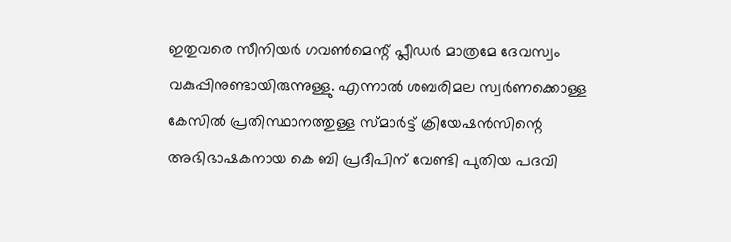ഇതുവരെ സീനിയര്‍ ഗവണ്‍മെന്റ് പ്ലീഡര്‍ മാത്രമേ ദേവസ്വം വകുപ്പിനുണ്ടായിരുന്നുള്ളു. എന്നാല്‍ ശബരിമല സ്വര്‍ണക്കൊള്ള കേസില്‍ പ്രതിസ്ഥാനത്തുള്ള സ്മാര്‍ട്ട് ക്രിയേഷന്‍സിന്റെ അഭിഭാഷകനായ കെ ബി പ്രദീപിന് വേണ്ടി പുതിയ പദവി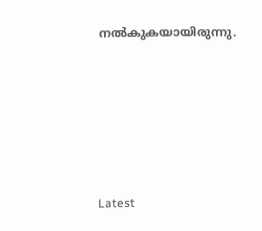നല്‍കുകയായിരുന്നു.









Latest